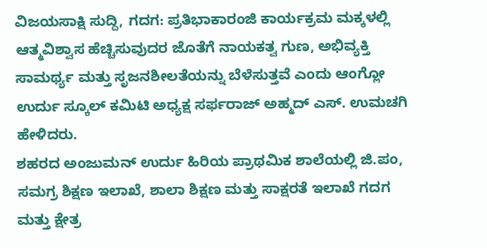ವಿಜಯಸಾಕ್ಷಿ ಸುದ್ದಿ, ಗದಗ: ಪ್ರತಿಭಾಕಾರಂಜಿ ಕಾರ್ಯಕ್ರಮ ಮಕ್ಕಳಲ್ಲಿ ಆತ್ಮವಿಶ್ವಾಸ ಹೆಚ್ಚಿಸುವುದರ ಜೊತೆಗೆ ನಾಯಕತ್ವ ಗುಣ, ಅಭಿವ್ಯಕ್ತಿ ಸಾಮರ್ಥ್ಯ ಮತ್ತು ಸೃಜನಶೀಲತೆಯನ್ನು ಬೆಳೆಸುತ್ತವೆ ಎಂದು ಆಂಗ್ಲೋ ಉರ್ದು ಸ್ಕೂಲ್ ಕಮಿಟಿ ಅಧ್ಯಕ್ಷ ಸರ್ಫರಾಜ್ ಅಹ್ಮದ್ ಎಸ್. ಉಮಚಗಿ ಹೇಳಿದರು.
ಶಹರದ ಅಂಜುಮನ್ ಉರ್ದು ಹಿರಿಯ ಪ್ರಾಥಮಿಕ ಶಾಲೆಯಲ್ಲಿ ಜಿ.ಪಂ, ಸಮಗ್ರ ಶಿಕ್ಷಣ ಇಲಾಖೆ, ಶಾಲಾ ಶಿಕ್ಷಣ ಮತ್ತು ಸಾಕ್ಷರತೆ ಇಲಾಖೆ ಗದಗ ಮತ್ತು ಕ್ಷೇತ್ರ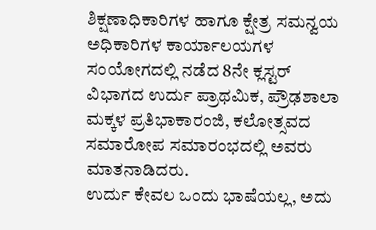ಶಿಕ್ಷಣಾಧಿಕಾರಿಗಳ ಹಾಗೂ ಕ್ಷೇತ್ರ ಸಮನ್ವಯ ಅಧಿಕಾರಿಗಳ ಕಾರ್ಯಾಲಯಗಳ ಸಂಯೋಗದಲ್ಲಿ ನಡೆದ 8ನೇ ಕ್ಲಸ್ಟರ್ ವಿಭಾಗದ ಉರ್ದು ಪ್ರಾಥಮಿಕ, ಪ್ರೌಢಶಾಲಾ ಮಕ್ಕಳ ಪ್ರತಿಭಾಕಾರಂಜಿ, ಕಲೋತ್ಸವದ ಸಮಾರೋಪ ಸಮಾರಂಭದಲ್ಲಿ ಅವರು ಮಾತನಾಡಿದರು.
ಉರ್ದು ಕೇವಲ ಒಂದು ಭಾಷೆಯಲ್ಲ, ಅದು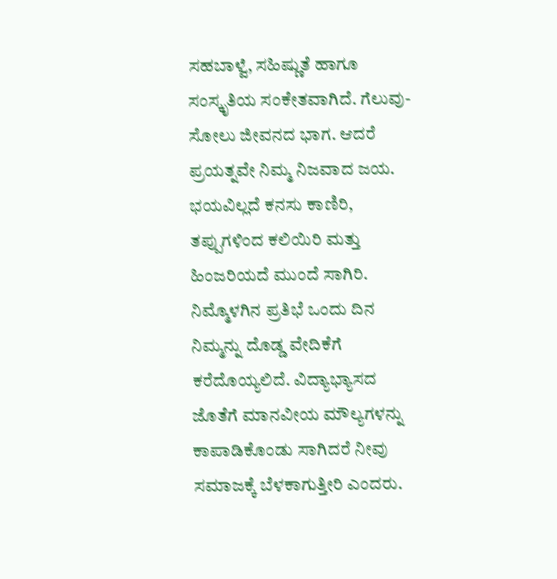ಸಹಬಾಳ್ವೆ, ಸಹಿಷ್ಣುತೆ ಹಾಗೂ ಸಂಸ್ಕೃತಿಯ ಸಂಕೇತವಾಗಿದೆ. ಗೆಲುವು-ಸೋಲು ಜೀವನದ ಭಾಗ. ಆದರೆ ಪ್ರಯತ್ನವೇ ನಿಮ್ಮ ನಿಜವಾದ ಜಯ. ಭಯವಿಲ್ಲದೆ ಕನಸು ಕಾಣಿರಿ, ತಪ್ಪುಗಳಿಂದ ಕಲಿಯಿರಿ ಮತ್ತು ಹಿಂಜರಿಯದೆ ಮುಂದೆ ಸಾಗಿರಿ. ನಿಮ್ಮೊಳಗಿನ ಪ್ರತಿಭೆ ಒಂದು ದಿನ ನಿಮ್ಮನ್ನು ದೊಡ್ಡ ವೇದಿಕೆಗೆ ಕರೆದೊಯ್ಯಲಿದೆ. ವಿದ್ಯಾಭ್ಯಾಸದ ಜೊತೆಗೆ ಮಾನವೀಯ ಮೌಲ್ಯಗಳನ್ನು ಕಾಪಾಡಿಕೊಂಡು ಸಾಗಿದರೆ ನೀವು ಸಮಾಜಕ್ಕೆ ಬೆಳಕಾಗುತ್ತೀರಿ ಎಂದರು.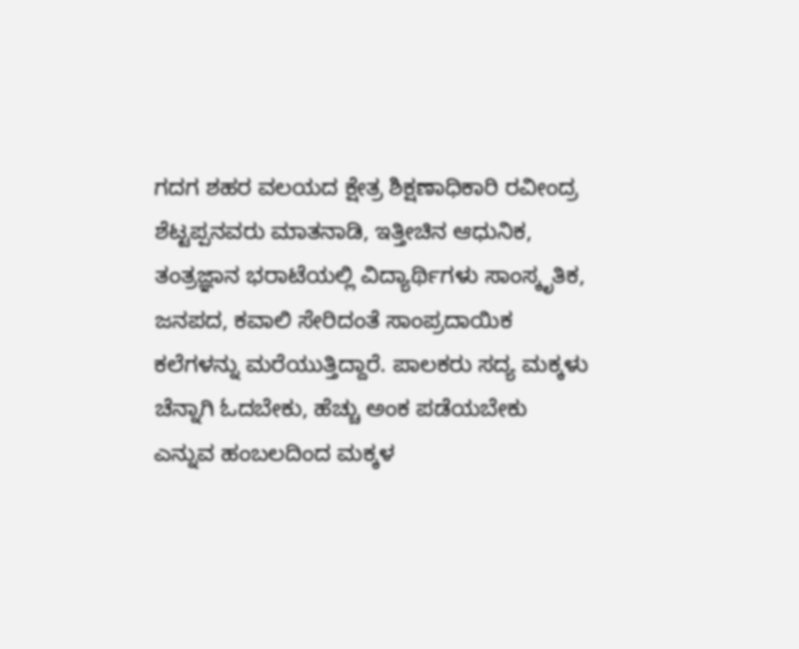ಗದಗ ಶಹರ ವಲಯದ ಕ್ಷೇತ್ರ ಶಿಕ್ಷಣಾಧಿಕಾರಿ ರವೀಂದ್ರ ಶೆಟ್ಟಪ್ಪನವರು ಮಾತನಾಡಿ, ಇತ್ತೀಚಿನ ಆಧುನಿಕ, ತಂತ್ರಜ್ಞಾನ ಭರಾಟೆಯಲ್ಲಿ ವಿದ್ಯಾರ್ಥಿಗಳು ಸಾಂಸ್ಕೃತಿಕ, ಜನಪದ, ಕವಾಲಿ ಸೇರಿದಂತೆ ಸಾಂಪ್ರದಾಯಿಕ ಕಲೆಗಳನ್ನು ಮರೆಯುತ್ತಿದ್ದಾರೆ. ಪಾಲಕರು ಸದ್ಯ ಮಕ್ಕಳು ಚೆನ್ನಾಗಿ ಓದಬೇಕು, ಹೆಚ್ಚು ಅಂಕ ಪಡೆಯಬೇಕು ಎನ್ನುವ ಹಂಬಲದಿಂದ ಮಕ್ಕಳ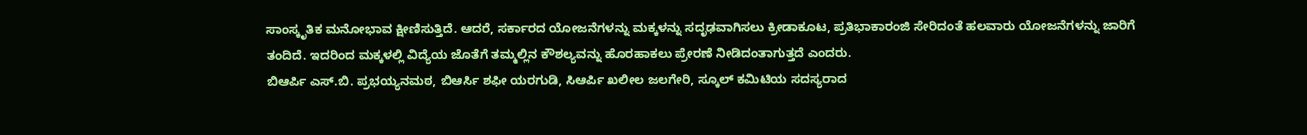ಸಾಂಸ್ಕೃತಿಕ ಮನೋಭಾವ ಕ್ಷೀಣಿಸುತ್ತಿದೆ. ಆದರೆ, ಸರ್ಕಾರದ ಯೋಜನೆಗಳನ್ನು ಮಕ್ಕಳನ್ನು ಸದೃಢವಾಗಿಸಲು ಕ್ರೀಡಾಕೂಟ, ಪ್ರತಿಭಾಕಾರಂಜಿ ಸೇರಿದಂತೆ ಹಲವಾರು ಯೋಜನೆಗಳನ್ನು ಜಾರಿಗೆ ತಂದಿದೆ. ಇದರಿಂದ ಮಕ್ಕಳಲ್ಲಿ ವಿದ್ಯೆಯ ಜೊತೆಗೆ ತಮ್ಮಲ್ಲಿನ ಕೌಶಲ್ಯವನ್ನು ಹೊರಹಾಕಲು ಪ್ರೇರಣೆ ನೀಡಿದಂತಾಗುತ್ತದೆ ಎಂದರು.
ಬಿಆರ್ಪಿ ಎಸ್.ಬಿ. ಪ್ರಭಯ್ಯನಮಠ, ಬಿಆರ್ಸಿ ಶಫೀ ಯರಗುಡಿ, ಸಿಆರ್ಪಿ ಖಲೀಲ ಜಲಗೇರಿ, ಸ್ಕೂಲ್ ಕಮಿಟಿಯ ಸದಸ್ಯರಾದ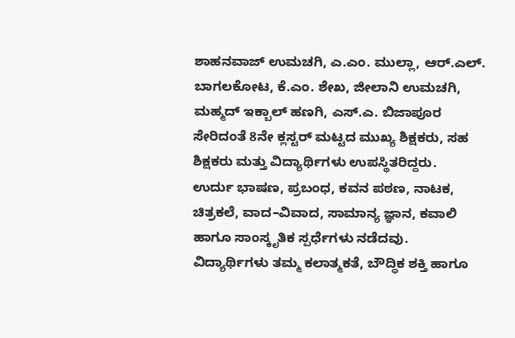ಶಾಹನವಾಜ್ ಉಮಚಗಿ, ಎ.ಎಂ. ಮುಲ್ಲಾ, ಆರ್.ಎಲ್. ಬಾಗಲಕೋಟ, ಕೆ.ಎಂ. ಶೇಖ, ಜೀಲಾನಿ ಉಮಚಗಿ, ಮಹ್ಮದ್ ಇಕ್ಬಾಲ್ ಹಣಗಿ, ಎಸ್.ಎ. ಬಿಜಾಪೂರ ಸೇರಿದಂತೆ 8ನೇ ಕ್ಲಸ್ಟರ್ ಮಟ್ಟದ ಮುಖ್ಯ ಶಿಕ್ಷಕರು, ಸಹ ಶಿಕ್ಷಕರು ಮತ್ತು ವಿದ್ಯಾರ್ಥಿಗಳು ಉಪಸ್ಥಿತರಿದ್ದರು.
ಉರ್ದು ಭಾಷಣ, ಪ್ರಬಂಧ, ಕವನ ಪಠಣ, ನಾಟಕ, ಚಿತ್ರಕಲೆ, ವಾದ–ವಿವಾದ, ಸಾಮಾನ್ಯ ಜ್ಞಾನ, ಕವಾಲಿ ಹಾಗೂ ಸಾಂಸ್ಕೃತಿಕ ಸ್ಪರ್ಧೆಗಳು ನಡೆದವು. ವಿದ್ಯಾರ್ಥಿಗಳು ತಮ್ಮ ಕಲಾತ್ಮಕತೆ, ಬೌದ್ಧಿಕ ಶಕ್ತಿ ಹಾಗೂ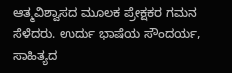ಆತ್ಮವಿಶ್ವಾಸದ ಮೂಲಕ ಪ್ರೇಕ್ಷಕರ ಗಮನ ಸೆಳೆದರು. ಉರ್ದು ಭಾಷೆಯ ಸೌಂದರ್ಯ, ಸಾಹಿತ್ಯದ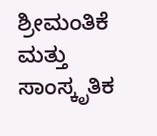ಶ್ರೀಮಂತಿಕೆ ಮತ್ತು ಸಾಂಸ್ಕೃತಿಕ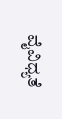ವೈವಿಧ್ಯತೆ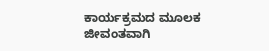ಕಾರ್ಯಕ್ರಮದ ಮೂಲಕ ಜೀವಂತವಾಗಿ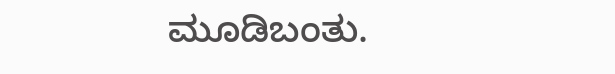ಮೂಡಿಬಂತು.